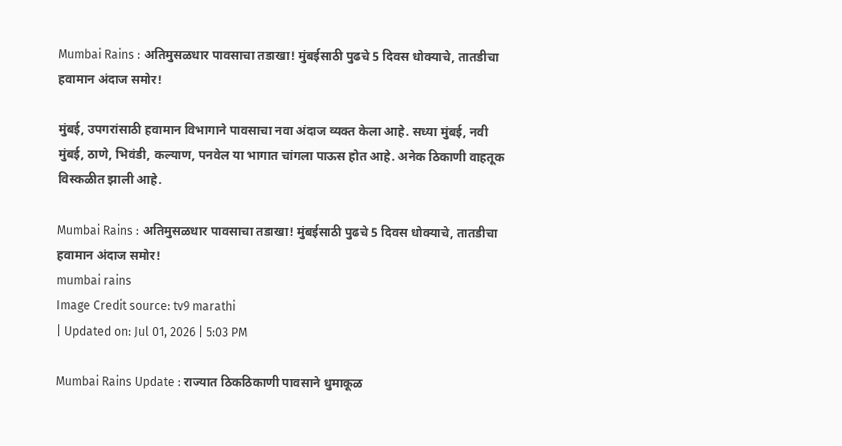Mumbai Rains : अतिमुसळधार पावसाचा तडाखा! मुंबईसाठी पुढचे 5 दिवस धोक्याचे, तातडीचा हवामान अंदाज समोर!

मुंबई, उपगरांसाठी हवामान विभागाने पावसाचा नवा अंदाज व्यक्त केला आहे. सध्या मुंबई, नवी मुंबई, ठाणे, भिवंडी, कल्याण, पनवेल या भागात चांगला पाऊस होत आहे. अनेक ठिकाणी वाहतूक विस्कळीत झाली आहे.

Mumbai Rains : अतिमुसळधार पावसाचा तडाखा! मुंबईसाठी पुढचे 5 दिवस धोक्याचे, तातडीचा हवामान अंदाज समोर!
mumbai rains
Image Credit source: tv9 marathi
| Updated on: Jul 01, 2026 | 5:03 PM

Mumbai Rains Update : राज्यात ठिकठिकाणी पावसाने धुमाकूळ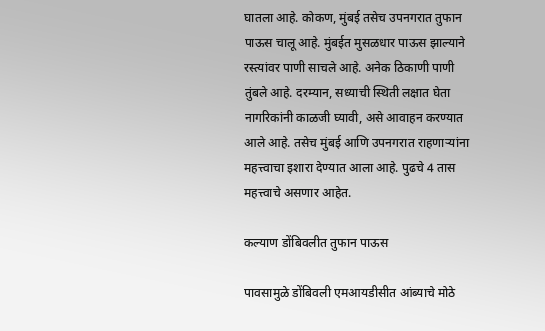घातला आहे. कोकण, मुंबई तसेच उपनगरात तुफान पाऊस चालू आहे. मुंबईत मुसळधार पाऊस झाल्याने रस्त्यांवर पाणी साचले आहे. अनेक ठिकाणी पाणी तुंबले आहे. दरम्यान, सध्याची स्थिती लक्षात घेता नागरिकांनी काळजी घ्यावी, असे आवाहन करण्यात आले आहे. तसेच मुंबई आणि उपनगरात राहणाऱ्यांना महत्त्वाचा इशारा देण्यात आला आहे. पुढचे 4 तास महत्त्वाचे असणार आहेत.

कल्याण डोंबिवलीत तुफान पाऊस

पावसामुळे डोंबिवली एमआयडीसीत आंब्याचे मोठे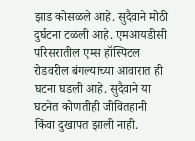झाड कोसळले आहे. सुदैवाने मोठी दुर्घटना टळली आहे. एमआयडीसी परिसरातील एम्स हॉस्पिटल रोडवरील बंगल्याच्या आवारात ही घटना घडली आहे. सुदैवाने या घटनेत कोणतीही जीवितहानी किंवा दुखापत झाली नाही.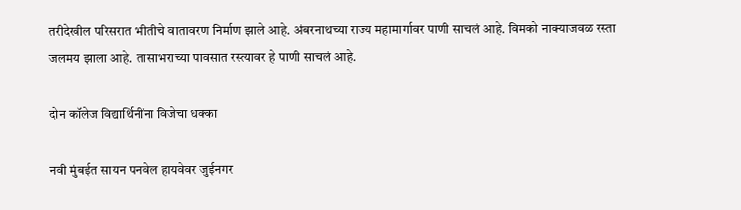तरीदेखील परिसरात भीतीचे वातावरण निर्माण झाले आहे. अंबरनाथच्या राज्य महामार्गावर पाणी साचलं आहे. विमको नाक्याजवळ रस्ता जलमय झाला आहे. तासाभराच्या पावसात रस्त्यावर हे पाणी साचलं आहे.

दोन कॉलेज विद्यार्थिनींना विजेचा धक्का

नवी मुंबईत सायन पनवेल हायवेवर जुईनगर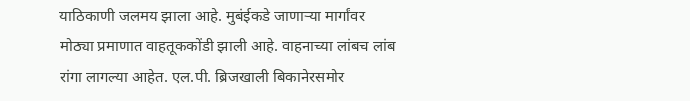याठिकाणी जलमय झाला आहे. मुबंईकडे जाणाऱ्या मार्गांवर मोठ्या प्रमाणात वाहतूककोंडी झाली आहे. वाहनाच्या लांबच लांब रांगा लागल्या आहेत. एल.पी. ब्रिजखाली बिकानेरसमोर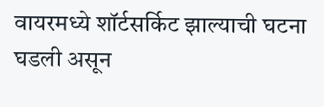वायरमध्ये शॉर्टसर्किट झाल्याची घटना घडली असून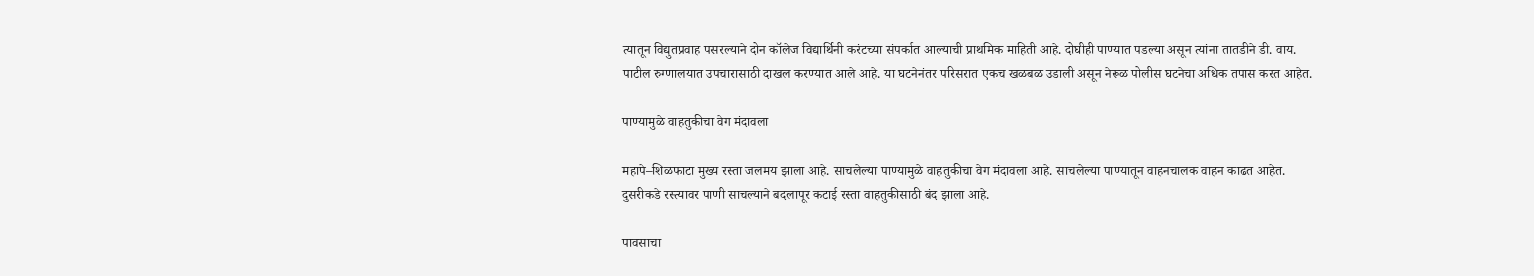त्यातून विद्युतप्रवाह पसरल्याने दोन कॉलेज विद्यार्थिनी करंटच्या संपर्कात आल्याची प्राथमिक माहिती आहे. दोघीही पाण्यात पडल्या असून त्यांना तातडीने डी. वाय. पाटील रुग्णालयात उपचारासाठी दाखल करण्यात आले आहे. या घटनेनंतर परिसरात एकच खळबळ उडाली असून नेरूळ पोलीस घटनेचा अधिक तपास करत आहेत.

पाण्यामुळे वाहतुकीचा वेग मंदावला

महापे–शिळफाटा मुख्य रस्ता जलमय झाला आहे. साचलेल्या पाण्यामुळे वाहतुकीचा वेग मंदावला आहे. साचलेल्या पाण्यातून वाहनचालक वाहन काढत आहेत. दुसरीकडे रस्त्यावर पाणी साचल्याने बदलापूर कटाई रस्ता वाहतुकीसाठी बंद झाला आहे.

पावसाचा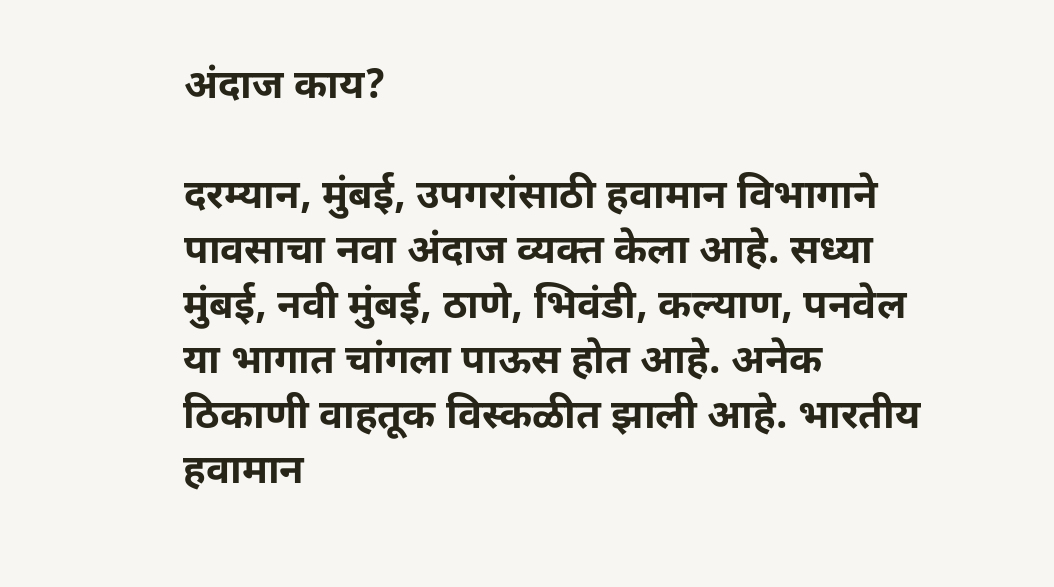अंदाज काय?

दरम्यान, मुंबई, उपगरांसाठी हवामान विभागाने पावसाचा नवा अंदाज व्यक्त केला आहे. सध्या मुंबई, नवी मुंबई, ठाणे, भिवंडी, कल्याण, पनवेल या भागात चांगला पाऊस होत आहे. अनेक ठिकाणी वाहतूक विस्कळीत झाली आहे. भारतीय हवामान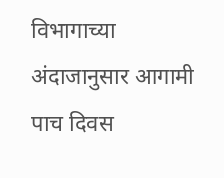विभागाच्या अंदाजानुसार आगामी पाच दिवस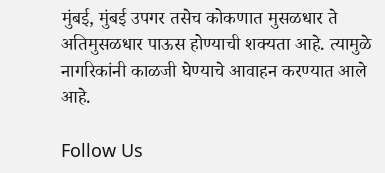मुंबई, मुंबई उपगर तसेच कोकणात मुसळधार ते अतिमुसळधार पाऊस होण्याची शक्यता आहे. त्यामुळे नागरिकांनी काळजी घेण्याचे आवाहन करण्यात आले आहे.

Follow Us